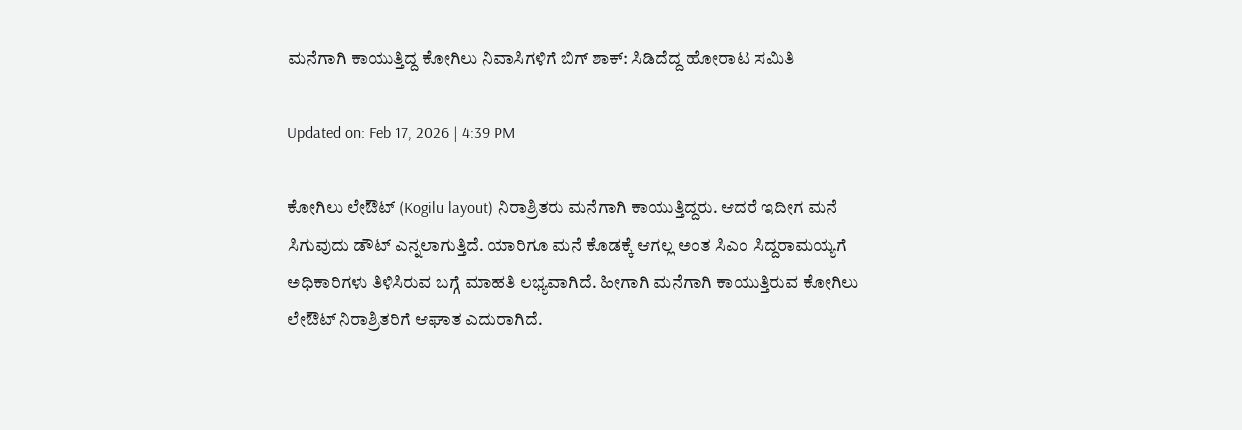ಮನೆಗಾಗಿ ಕಾಯುತ್ತಿದ್ದ ಕೋಗಿಲು ನಿವಾಸಿಗಳಿಗೆ ಬಿಗ್ ಶಾಕ್: ಸಿಡಿದೆದ್ದ ಹೋರಾಟ ಸಮಿತಿ

Updated on: Feb 17, 2026 | 4:39 PM

ಕೋಗಿಲು ಲೇಔಟ್ (Kogilu layout) ನಿರಾಶ್ರಿತರು ಮನೆಗಾಗಿ ಕಾಯುತ್ತಿದ್ದರು. ಆದರೆ ಇದೀಗ ಮನೆ ಸಿಗುವುದು ಡೌಟ್ ಎನ್ನಲಾಗುತ್ತಿದೆ. ಯಾರಿಗೂ ಮನೆ ಕೊಡಕ್ಕೆ ಆಗಲ್ಲ ಅಂತ ಸಿಎಂ ಸಿದ್ದರಾಮಯ್ಯಗೆ ಅಧಿಕಾರಿಗಳು ತಿಳಿಸಿರುವ ಬಗ್ಗೆ ಮಾಹತಿ ಲಭ್ಯವಾಗಿದೆ. ಹೀಗಾಗಿ ಮನೆಗಾಗಿ ಕಾಯುತ್ತಿರುವ ಕೋಗಿಲು ಲೇಔಟ್ ನಿರಾಶ್ರಿತರಿಗೆ ಆಘಾತ ಎದುರಾಗಿದೆ.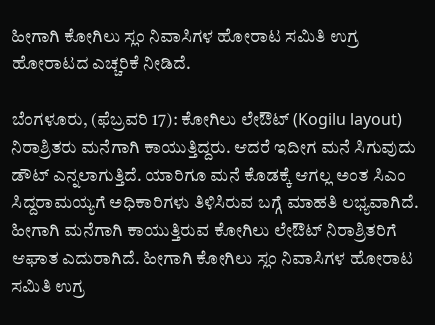ಹೀಗಾಗಿ ಕೋಗಿಲು ಸ್ಲಂ ನಿವಾಸಿಗಳ ಹೋರಾಟ ಸಮಿತಿ ಉಗ್ರ ಹೋರಾಟದ ಎಚ್ಚರಿಕೆ ನೀಡಿದೆ.

ಬೆಂಗಳೂರು, (ಫೆಬ್ರವರಿ 17): ಕೋಗಿಲು ಲೇಔಟ್ (Kogilu layout) ನಿರಾಶ್ರಿತರು ಮನೆಗಾಗಿ ಕಾಯುತ್ತಿದ್ದರು. ಆದರೆ ಇದೀಗ ಮನೆ ಸಿಗುವುದು ಡೌಟ್ ಎನ್ನಲಾಗುತ್ತಿದೆ. ಯಾರಿಗೂ ಮನೆ ಕೊಡಕ್ಕೆ ಆಗಲ್ಲ ಅಂತ ಸಿಎಂ ಸಿದ್ದರಾಮಯ್ಯಗೆ ಅಧಿಕಾರಿಗಳು ತಿಳಿಸಿರುವ ಬಗ್ಗೆ ಮಾಹತಿ ಲಭ್ಯವಾಗಿದೆ. ಹೀಗಾಗಿ ಮನೆಗಾಗಿ ಕಾಯುತ್ತಿರುವ ಕೋಗಿಲು ಲೇಔಟ್ ನಿರಾಶ್ರಿತರಿಗೆ ಆಘಾತ ಎದುರಾಗಿದೆ. ಹೀಗಾಗಿ ಕೋಗಿಲು ಸ್ಲಂ ನಿವಾಸಿಗಳ ಹೋರಾಟ ಸಮಿತಿ ಉಗ್ರ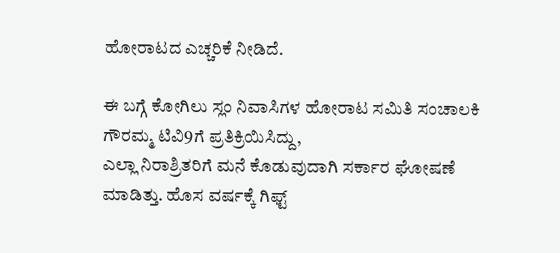ಹೋರಾಟದ ಎಚ್ಚರಿಕೆ ನೀಡಿದೆ.

ಈ ಬಗ್ಗೆ ಕೋಗಿಲು ಸ್ಲಂ ನಿವಾಸಿಗಳ ಹೋರಾಟ ಸಮಿತಿ ಸಂಚಾಲಕಿ ಗೌರಮ್ಮ ಟಿವಿ9ಗೆ ಪ್ರತಿಕ್ರಿಯಿಸಿದ್ದು,
ಎಲ್ಲಾ ನಿರಾಶ್ರಿತರಿಗೆ ಮನೆ ಕೊಡುವುದಾಗಿ ಸರ್ಕಾರ ಘೋಷಣೆ ಮಾಡಿತ್ತು. ಹೊಸ ವರ್ಷಕ್ಕೆ ಗಿಫ್ಟ್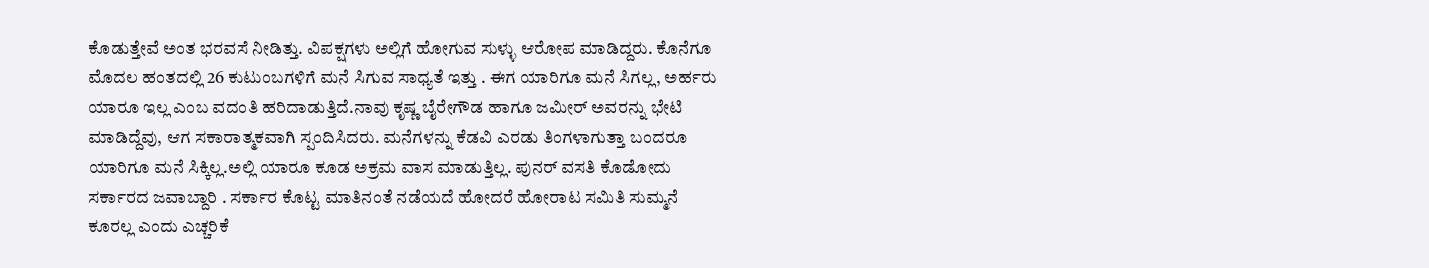ಕೊಡುತ್ತೇವೆ ಅಂತ ಭರವಸೆ ನೀಡಿತ್ತು. ವಿಪಕ್ಷಗಳು ಅಲ್ಲಿಗೆ ಹೋಗುವ ಸುಳ್ಳು ಆರೋಪ ಮಾಡಿದ್ದರು. ಕೊನೆಗೂ ಮೊದಲ ಹಂತದಲ್ಲಿ 26 ಕುಟುಂಬಗಳಿಗೆ ಮನೆ ಸಿಗುವ ಸಾಧ್ಯತೆ ಇತ್ತು . ಈಗ ಯಾರಿಗೂ ಮನೆ ಸಿಗಲ್ಲ, ಅರ್ಹರು ಯಾರೂ ಇಲ್ಲ ಎಂಬ ವದಂತಿ ಹರಿದಾಡುತ್ತಿದೆ.ನಾವು ಕೃಷ್ಣ ಬೈರೇಗೌಡ ಹಾಗೂ ಜಮೀರ್ ಅವರನ್ನು ಭೇಟಿ ಮಾಡಿದ್ದೆವು, ಆಗ ಸಕಾರಾತ್ಮಕವಾಗಿ ಸ್ಪಂದಿಸಿದರು. ಮನೆಗಳನ್ನು ಕೆಡವಿ ಎರಡು ತಿಂಗಳಾಗುತ್ತಾ ಬಂದರೂ ಯಾರಿಗೂ ಮನೆ ಸಿಕ್ಕಿಲ್ಲ.ಅಲ್ಲಿ ಯಾರೂ ಕೂಡ ಅಕ್ರಮ ವಾಸ ಮಾಡುತ್ತಿಲ್ಲ. ಪುನರ್ ವಸತಿ ಕೊಡೋದು ಸರ್ಕಾರದ ಜವಾಬ್ದಾರಿ . ಸರ್ಕಾರ ಕೊಟ್ಟ ಮಾತಿನಂತೆ ನಡೆಯದೆ ಹೋದರೆ ಹೋರಾಟ ಸಮಿತಿ ಸುಮ್ಮನೆ ಕೂರಲ್ಲ ಎಂದು ಎಚ್ಚರಿಕೆ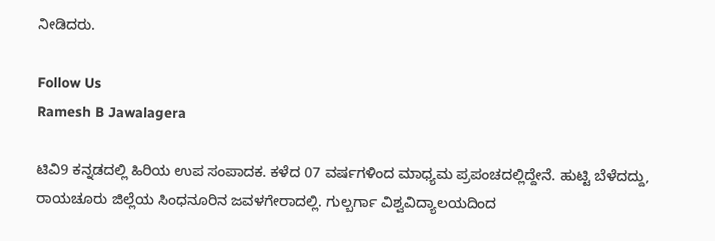ನೀಡಿದರು.

Follow Us
Ramesh B Jawalagera

ಟಿವಿ9 ಕನ್ನಡದಲ್ಲಿ ಹಿರಿಯ ಉಪ ಸಂಪಾದಕ. ಕಳೆದ 07 ವರ್ಷಗಳಿಂದ ಮಾಧ್ಯಮ ಪ್ರಪಂಚದಲ್ಲಿದ್ದೇನೆ. ಹುಟ್ಟಿ ಬೆಳೆದದ್ದು, ರಾಯಚೂರು ಜಿಲ್ಲೆಯ ಸಿಂಧನೂರಿನ ಜವಳಗೇರಾದಲ್ಲಿ. ಗುಲ್ಬರ್ಗಾ ವಿಶ್ವವಿದ್ಯಾಲಯದಿಂದ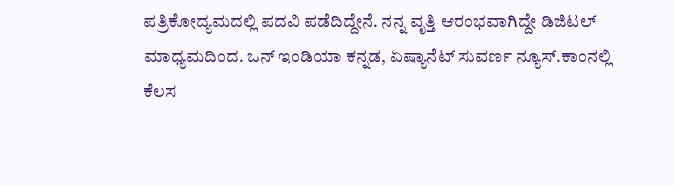ಪತ್ರಿಕೋದ್ಯಮದಲ್ಲಿ ಪದವಿ ಪಡೆದಿದ್ದೇನೆ. ನನ್ನ ವೃತ್ತಿ ಆರಂಭವಾಗಿದ್ದೇ ಡಿಜಿಟಲ್ ಮಾಧ್ಯಮದಿಂದ. ಒನ್ ಇಂಡಿಯಾ ಕನ್ನಡ, ಏಷ್ಯಾನೆಟ್ ಸುವರ್ಣ ನ್ಯೂಸ್.ಕಾಂನಲ್ಲಿ ಕೆಲಸ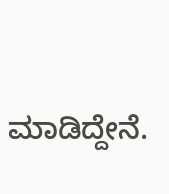ಮಾಡಿದ್ದೇನೆ.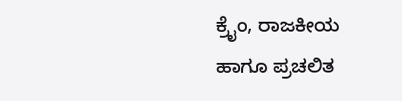ಕ್ರೈಂ, ರಾಜಕೀಯ ಹಾಗೂ ಪ್ರಚಲಿತ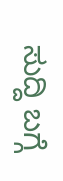ಸುದ್ದಿ ಬಗ್ಗೆ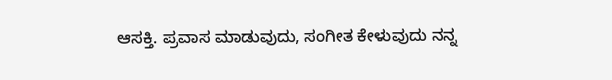ಆಸಕ್ತಿ. ಪ್ರವಾಸ ಮಾಡುವುದು, ಸಂಗೀತ ಕೇಳುವುದು ನನ್ನ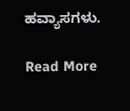ಹವ್ಯಾಸಗಳು.

Read More